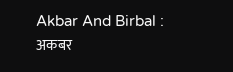Akbar And Birbal : अकबर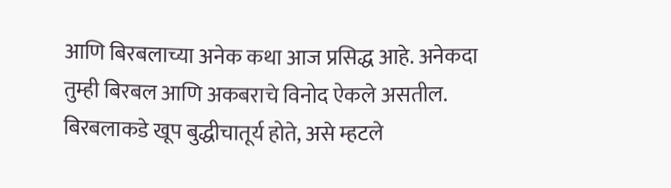आणि बिरबलाच्या अनेक कथा आज प्रसिद्ध आहे. अनेकदा तुम्ही बिरबल आणि अकबराचे विनोद ऐकले असतील. बिरबलाकडे खूप बुद्धीचातूर्य होते, असे म्हटले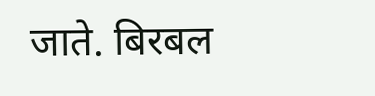जाते. बिरबल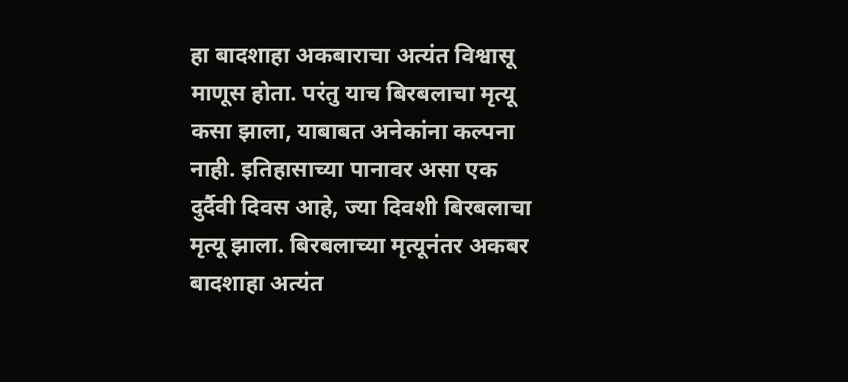हा बादशाहा अकबाराचा अत्यंत विश्वासू माणूस होता. परंतु याच बिरबलाचा मृत्यू कसा झाला, याबाबत अनेकांना कल्पना नाही. इतिहासाच्या पानावर असा एक दुर्दैवी दिवस आहे, ज्या दिवशी बिरबलाचा मृत्यू झाला. बिरबलाच्या मृत्यूनंतर अकबर बादशाहा अत्यंत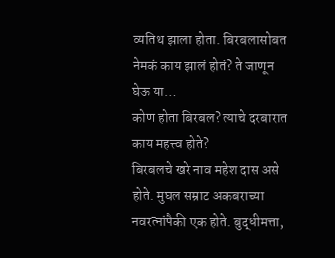व्यतिथ झाला होता. बिरबलासोबत नेमकं काय झालं होतं? ते जाणून घेऊ या…
कोण होता बिरबल? त्याचे दरबारात काय महत्त्व होते?
बिरबलचे खरे नाव महेश दास असे होते. मुघल सम्राट अकबराच्या नवरत्नांपैकी एक होते. बुद्धीमत्ता,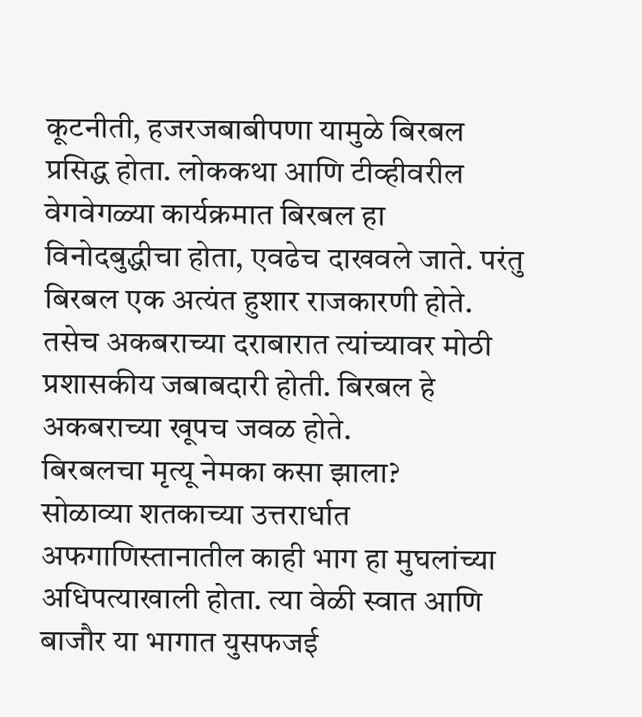कूटनीती, हजरजबाबीपणा यामुळे बिरबल प्रसिद्ध होता. लोककथा आणि टीव्हीवरील वेगवेगळ्या कार्यक्रमात बिरबल हा विनोदबुद्धीचा होता, एवढेच दाखवले जाते. परंतु बिरबल एक अत्यंत हुशार राजकारणी होते. तसेच अकबराच्या दराबारात त्यांच्यावर मोठी प्रशासकीय जबाबदारी होती. बिरबल हे अकबराच्या खूपच जवळ होते.
बिरबलचा मृत्यू नेमका कसा झाला?
सोळाव्या शतकाच्या उत्तरार्धात अफगाणिस्तानातील काही भाग हा मुघलांच्या अधिपत्याखाली होता. त्या वेळी स्वात आणि बाजौर या भागात युसफजई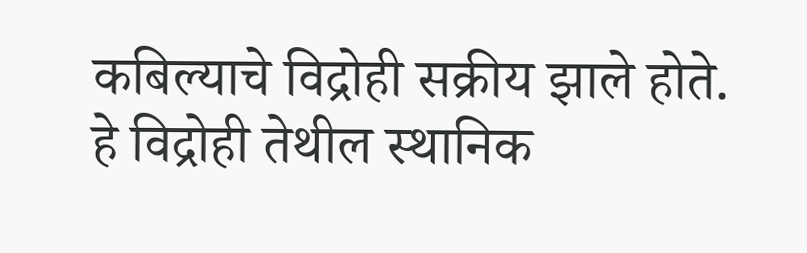कबिल्याचे विद्रोही सक्रीय झाले होते. हे विद्रोही तेथील स्थानिक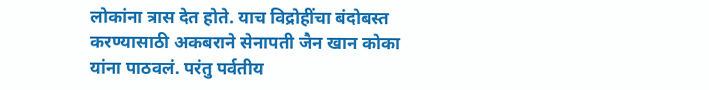लोकांना त्रास देत होते. याच विद्रोहींचा बंदोबस्त करण्यासाठी अकबराने सेनापती जैन खान कोका यांना पाठवलं. परंतु पर्वतीय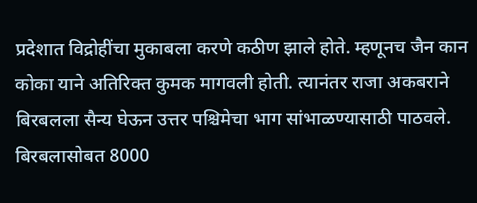प्रदेशात विद्रोहींचा मुकाबला करणे कठीण झाले होते. म्हणूनच जैन कान कोका याने अतिरिक्त कुमक मागवली होती. त्यानंतर राजा अकबराने बिरबलला सैन्य घेऊन उत्तर पश्चिमेचा भाग सांभाळण्यासाठी पाठवले. बिरबलासोबत 8000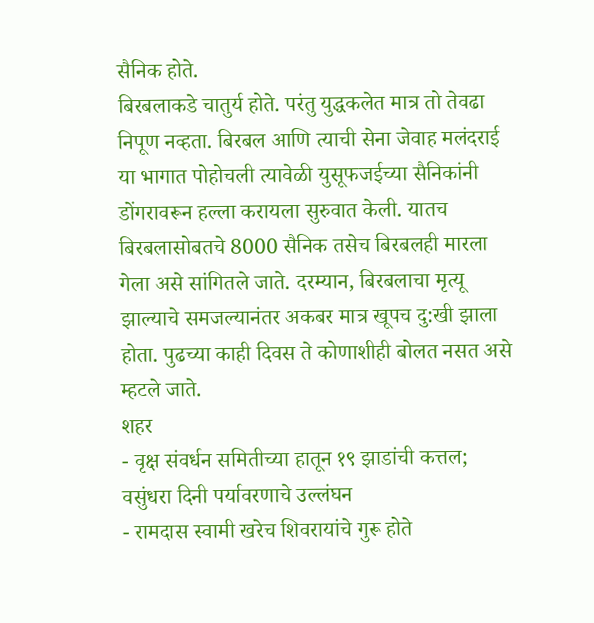सैनिक होते.
बिरबलाकडे चातुर्य होते. परंतु युद्धकलेत मात्र तो तेवढा निपूण नव्हता. बिरबल आणि त्याची सेना जेवाह मलंदराई या भागात पोहोचली त्यावेळी युसूफजईच्या सैनिकांनी डोंगरावरून हल्ला करायला सुरुवात केली. यातच बिरबलासोबतचे 8000 सैनिक तसेच बिरबलही मारला गेला असे सांगितले जाते. दरम्यान, बिरबलाचा मृत्यू झाल्याचे समजल्यानंतर अकबर मात्र खूपच दु:खी झाला होता. पुढच्या काही दिवस ते कोणाशीही बोलत नसत असे म्हटले जाते.
शहर
- वृक्ष संवर्धन समितीच्या हातून १९ झाडांची कत्तल; वसुंधरा दिनी पर्यावरणाचे उल्लंघन
- रामदास स्वामी खरेच शिवरायांचे गुरू होते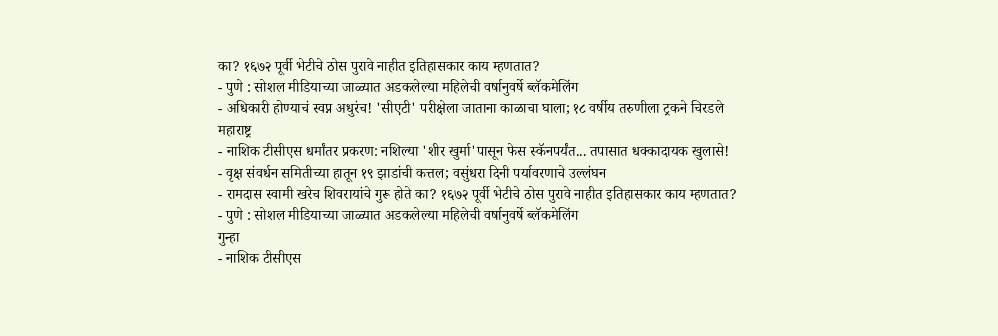का? १६७२ पूर्वी भेटीचे ठोस पुरावे नाहीत इतिहासकार काय म्हणतात?
- पुणे : सोशल मीडियाच्या जाळ्यात अडकलेल्या महिलेची वर्षानुवर्षे ब्लॅकमेलिंग
- अधिकारी होण्याचं स्वप्न अधुरंच! 'सीएटी' परीक्षेला जाताना काळाचा घाला; १८ वर्षीय तरुणीला ट्रकने चिरडले
महाराष्ट्र
- नाशिक टीसीएस धर्मांतर प्रकरण: नशिल्या 'शीर खुर्मा'पासून फेस स्कॅनपर्यंत... तपासात धक्कादायक खुलासे!
- वृक्ष संवर्धन समितीच्या हातून १९ झाडांची कत्तल; वसुंधरा दिनी पर्यावरणाचे उल्लंघन
- रामदास स्वामी खरेच शिवरायांचे गुरू होते का? १६७२ पूर्वी भेटीचे ठोस पुरावे नाहीत इतिहासकार काय म्हणतात?
- पुणे : सोशल मीडियाच्या जाळ्यात अडकलेल्या महिलेची वर्षानुवर्षे ब्लॅकमेलिंग
गुन्हा
- नाशिक टीसीएस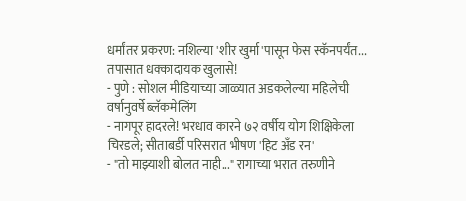धर्मांतर प्रकरण: नशिल्या 'शीर खुर्मा'पासून फेस स्कॅनपर्यंत... तपासात धक्कादायक खुलासे!
- पुणे : सोशल मीडियाच्या जाळ्यात अडकलेल्या महिलेची वर्षानुवर्षे ब्लॅकमेलिंग
- नागपूर हादरले! भरधाव कारने ७२ वर्षीय योग शिक्षिकेला चिरडले; सीताबर्डी परिसरात भीषण 'हिट अँड रन'
- "तो माझ्याशी बोलत नाही..." रागाच्या भरात तरुणीने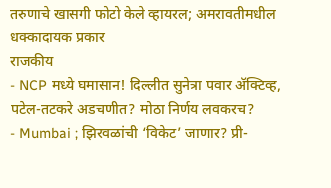तरुणाचे खासगी फोटो केले व्हायरल; अमरावतीमधील धक्कादायक प्रकार
राजकीय
- NCP मध्ये घमासान! दिल्लीत सुनेत्रा पवार ॲक्टिव्ह, पटेल-तटकरे अडचणीत? मोठा निर्णय लवकरच?
- Mumbai ; झिरवळांची ‘विकेट’ जाणार? प्री-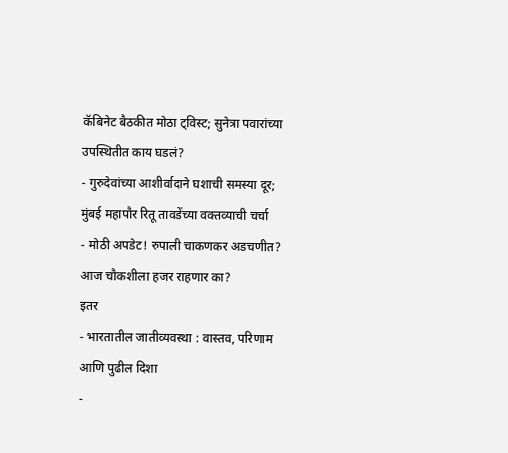कॅबिनेट बैठकीत मोठा ट्विस्ट; सुनेत्रा पवारांच्या उपस्थितीत काय घडलं?
- गुरुदेवांच्या आशीर्वादाने घशाची समस्या दूर; मुंबई महापौर रितू तावडेंच्या वक्तव्याची चर्चा
- मोठी अपडेट! रुपाली चाकणकर अडचणीत? आज चौकशीला हजर राहणार का?
इतर
- भारतातील जातीव्यवस्था : वास्तव, परिणाम आणि पुढील दिशा
-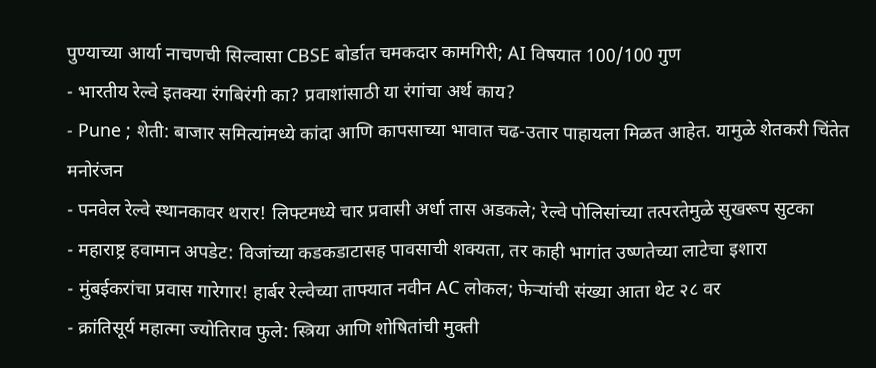पुण्याच्या आर्या नाचणची सिल्वासा CBSE बोर्डात चमकदार कामगिरी; AI विषयात 100/100 गुण
- भारतीय रेल्वे इतक्या रंगबिरंगी का? प्रवाशांसाठी या रंगांचा अर्थ काय?
- Pune ; शेती: बाजार समित्यांमध्ये कांदा आणि कापसाच्या भावात चढ-उतार पाहायला मिळत आहेत. यामुळे शेतकरी चिंतेत
मनोरंजन
- पनवेल रेल्वे स्थानकावर थरार! लिफ्टमध्ये चार प्रवासी अर्धा तास अडकले; रेल्वे पोलिसांच्या तत्परतेमुळे सुखरूप सुटका
- महाराष्ट्र हवामान अपडेट: विजांच्या कडकडाटासह पावसाची शक्यता, तर काही भागांत उष्णतेच्या लाटेचा इशारा
- मुंबईकरांचा प्रवास गारेगार! हार्बर रेल्वेच्या ताफ्यात नवीन AC लोकल; फेऱ्यांची संख्या आता थेट २८ वर
- क्रांतिसूर्य महात्मा ज्योतिराव फुले: स्त्रिया आणि शोषितांची मुक्ती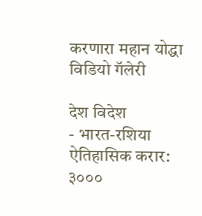करणारा महान योद्धा
विडियो गॅलेरी

देश विदेश
- भारत-रशिया ऐतिहासिक करार: ३०००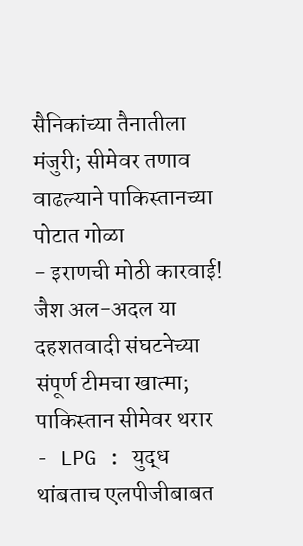सैनिकांच्या तैनातीला मंजुरी; सीमेवर तणाव वाढल्याने पाकिस्तानच्या पोटात गोळा
- इराणची मोठी कारवाई! जैश अल-अदल या दहशतवादी संघटनेच्या संपूर्ण टीमचा खात्मा; पाकिस्तान सीमेवर थरार
- LPG : युद्ध थांबताच एलपीजीबाबत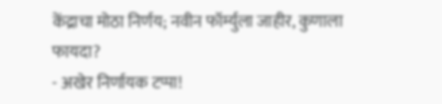केंद्राचा मोठा निर्णय; नवीन फॉर्म्युला जाहीर, कुणाला फायदा?
- अखेर निर्णायक टप्पा!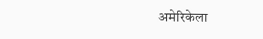अमेरिकेला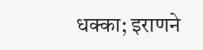धक्का; इराणने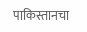पाकिस्तानचा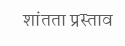शांतता प्रस्ताव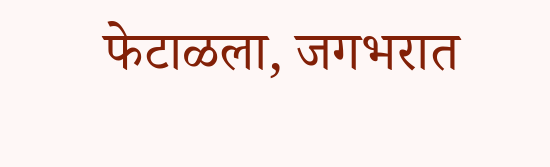फेटाळला, जगभरात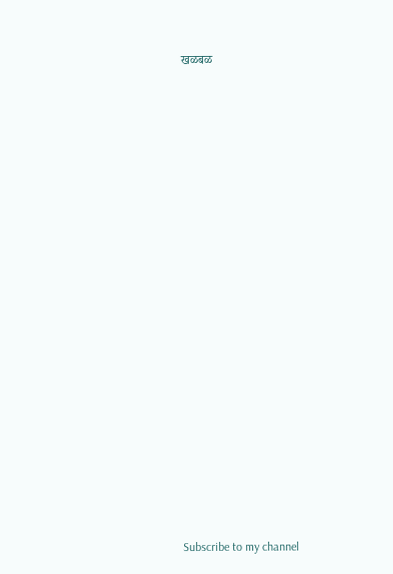खळबळ






















Subscribe to my channel